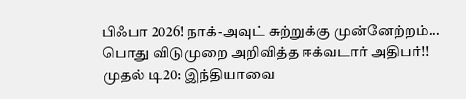பிஃபா 2026! நாக்-அவுட் சுற்றுக்கு முன்னேற்றம்... பொது விடுமுறை அறிவித்த ஈக்வடார் அதிபர்!! முதல் டி20: இந்தியாவை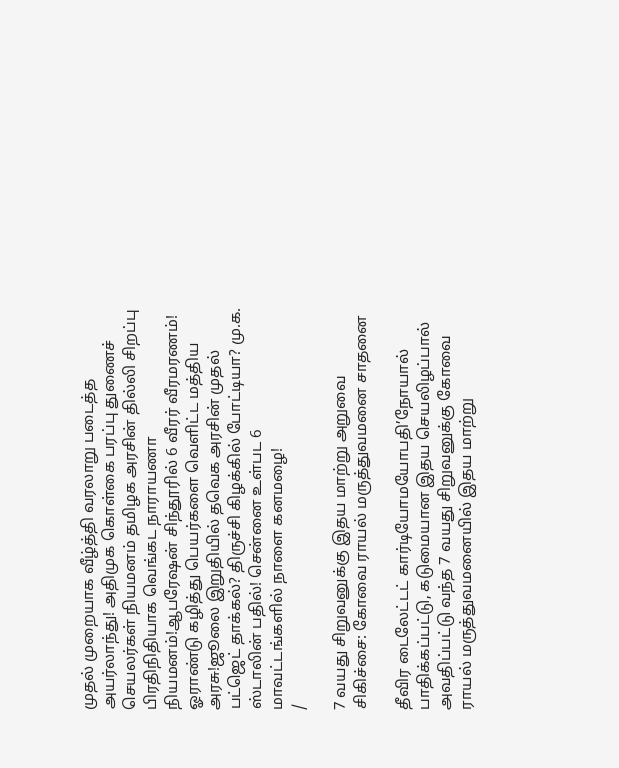முதல் முறையாக வீழ்த்தி வரலாறு படைத்த அயர்லாந்து! அதிமுக கொள்கை பரப்பு துணைச் செயலர்கள் நியமனம் தமிழக அரசின் தில்லி சிறப்பு பிரதிநிதியாக வெங்கட நாராயணா நியமனம்!ஆபரேஷன் சிந்தூரில் 6 வீரர் வீரமரணம்! ஓராண்டு கழித்து பெயர்களை வெளிட்ட மத்திய அரசு!ஜூலை இறுதியில் தவெக அரசின் முதல் பட்ஜெட் தாக்கல்? திருச்சி கிழக்கில் போட்டியா? மு.க. ஸ்டாலின் பதில்! சென்னை உள்பட 6 மாவட்டங்களில் நாளை கனமழை!
/

7 வயது சிறுவனுக்கு இதய மாற்று அறுவை சிகிச்சை: கோவை ராயல் மருத்துவமனை சாதனை

தீவிர டைலேட்டட் கார்டியோமயோபதி’நோயால் பாதிக்கப்பட்டு, கடுமையான இதய செயலிழப்பால் அவதிப்பட்டு வந்த 7 வயது சிறுவனுக்கு கோவை ராயல் மருத்துவமனையில் இதய மாற்று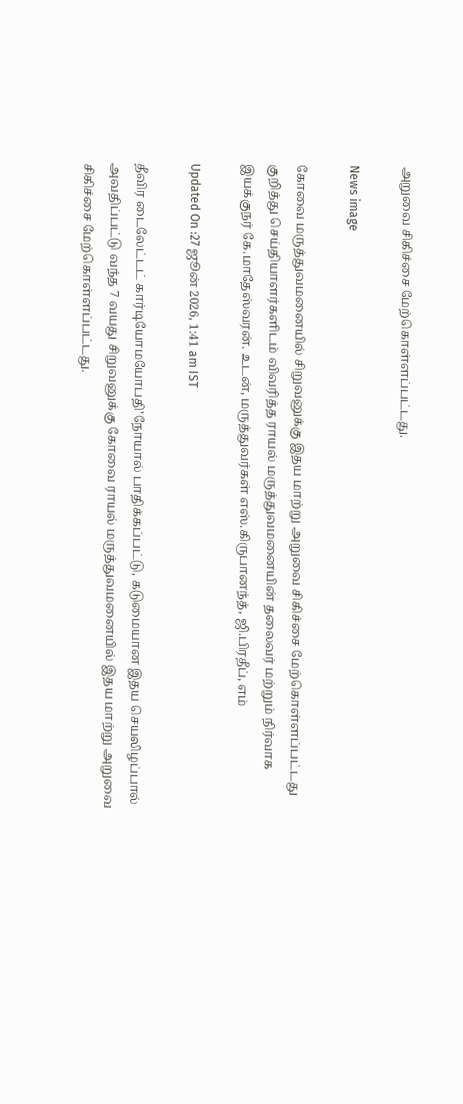அறுவை சிகிச்சை மேற்கொள்ளப்பட்டது.

News image

கோவை மருத்துவமனையில் சிறுவனுக்கு இதய மாற்று அறுவை சிகிச்சை மேற்கொள்ளப்பட்டது குறித்து செய்தியாளர்களிடம் விவரித்த ராயல் மருத்துவமனையின் தலைவர் மற்றும் நிர்வாக இயக்குநர் கே.மாதேஸ்வரன். உடன், மருத்துவர்கள் எஸ்.கிருபானந்த், ஜி.பிரதீப், எம்

Updated On :27 ஜூன் 2026, 1:41 am IST

தீவிர டைலேட்டட் கார்டியோமயோபதி’நோயால் பாதிக்கப்பட்டு, கடுமையான இதய செயலிழப்பால் அவதிப்பட்டு வந்த 7 வயது சிறுவனுக்கு கோவை ராயல் மருத்துவமனையில் இதய மாற்று அறுவை சிகிச்சை மேற்கொள்ளப்பட்டது.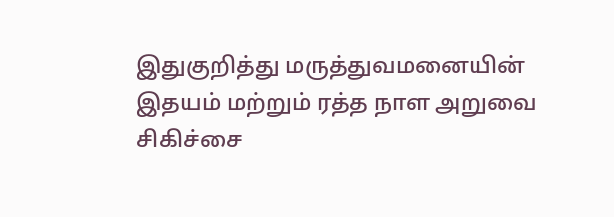இதுகுறித்து மருத்துவமனையின் இதயம் மற்றும் ரத்த நாள அறுவை சிகிச்சை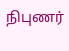நிபுணர்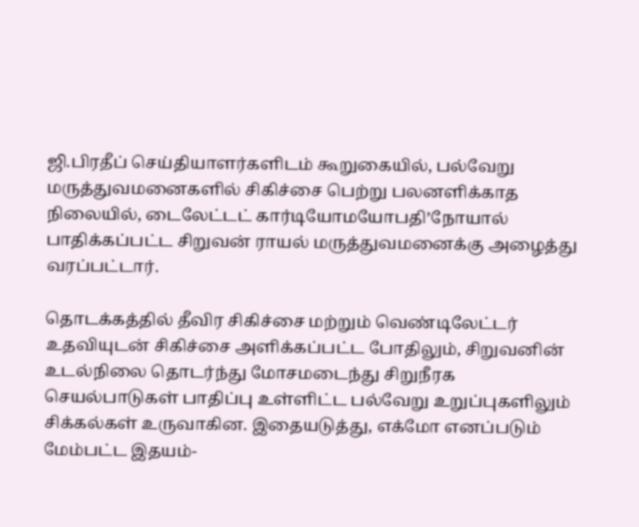ஜி.பிரதீப் செய்தியாளர்களிடம் கூறுகையில், பல்வேறு மருத்துவமனைகளில் சிகிச்சை பெற்று பலனளிக்காத நிலையில், டைலேட்டட் கார்டியோமயோபதி’நோயால் பாதிக்கப்பட்ட சிறுவன் ராயல் மருத்துவமனைக்கு அழைத்து வரப்பட்டார்.

தொடக்கத்தில் தீவிர சிகிச்சை மற்றும் வெண்டிலேட்டர் உதவியுடன் சிகிச்சை அளிக்கப்பட்ட போதிலும், சிறுவனின் உடல்நிலை தொடர்ந்து மோசமடைந்து சிறுநீரக செயல்பாடுகள் பாதிப்பு உள்ளிட்ட பல்வேறு உறுப்புகளிலும் சிக்கல்கள் உருவாகின. இதையடுத்து, எக்மோ எனப்படும் மேம்பட்ட இதயம்-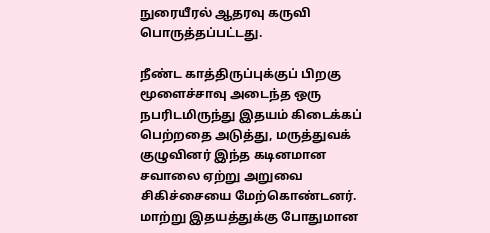நுரையீரல் ஆதரவு கருவி பொருத்தப்பட்டது.

நீண்ட காத்திருப்புக்குப் பிறகு மூளைச்சாவு அடைந்த ஒரு நபரிடமிருந்து இதயம் கிடைக்கப் பெற்றதை அடுத்து, மருத்துவக் குழுவினர் இந்த கடினமான சவாலை ஏற்று அறுவை சிகிச்சையை மேற்கொண்டனர். மாற்று இதயத்துக்கு போதுமான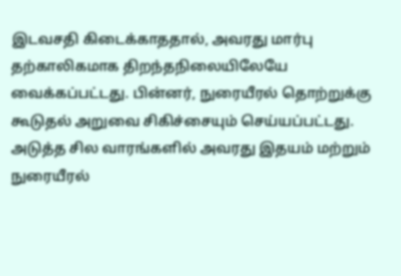இடவசதி கிடைக்காததால், அவரது மார்பு தற்காலிகமாக திறந்தநிலையிலேயே வைக்கப்பட்டது. பின்னர், நுரையீரல் தொற்றுக்கு கூடுதல் அறுவை சிகிச்சையும் செய்யப்பட்டது. அடுத்த சில வாரங்களில் அவரது இதயம் மற்றும் நுரையீரல்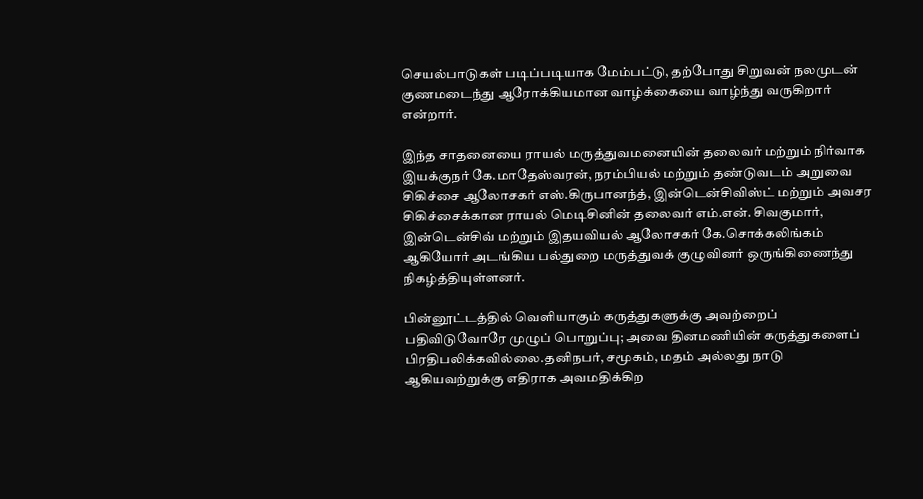செயல்பாடுகள் படிப்படியாக மேம்பட்டு, தற்போது சிறுவன் நலமுடன் குணமடைந்து ஆரோக்கியமான வாழ்க்கையை வாழ்ந்து வருகிறார் என்றார்.

இந்த சாதனையை ராயல் மருத்துவமனையின் தலைவர் மற்றும் நிர்வாக இயக்குநர் கே.மாதேஸ்வரன், நரம்பியல் மற்றும் தண்டுவடம் அறுவை சிகிச்சை ஆலோசகர் எஸ்.கிருபானந்த், இன்டென்சிவிஸ்ட் மற்றும் அவசர சிகிச்சைக்கான ராயல் மெடிசினின் தலைவர் எம்.என். சிவகுமார், இன்டென்சிவ் மற்றும் இதயவியல் ஆலோசகர் கே.சொக்கலிங்கம் ஆகியோர் அடங்கிய பல்துறை மருத்துவக் குழுவினர் ஒருங்கிணைந்து நிகழ்த்தியுள்ளனர்.

பின்னூட்டத்தில் வெளியாகும் கருத்துகளுக்கு அவற்றைப் பதிவிடுவோரே முழுப் பொறுப்பு; அவை தினமணியின் கருத்துகளைப் பிரதிபலிக்கவில்லை.தனிநபர், சமூகம், மதம் அல்லது நாடு ஆகியவற்றுக்கு எதிராக அவமதிக்கிற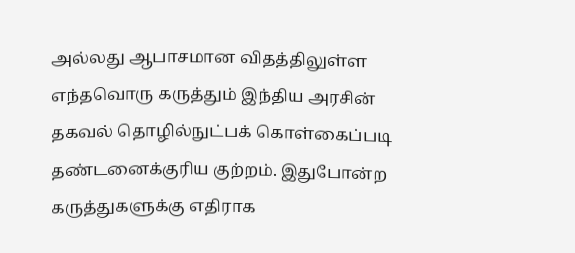அல்லது ஆபாசமான விதத்திலுள்ள எந்தவொரு கருத்தும் இந்திய அரசின் தகவல் தொழில்நுட்பக் கொள்கைப்படி தண்டனைக்குரிய குற்றம். இதுபோன்ற கருத்துகளுக்கு எதிராக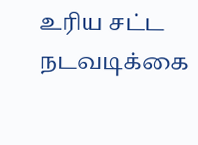உரிய சட்ட நடவடிக்கை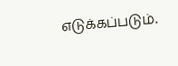எடுக்கப்படும்.